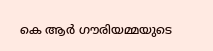കെ ആര്‍ ഗൗരിയമ്മയുടെ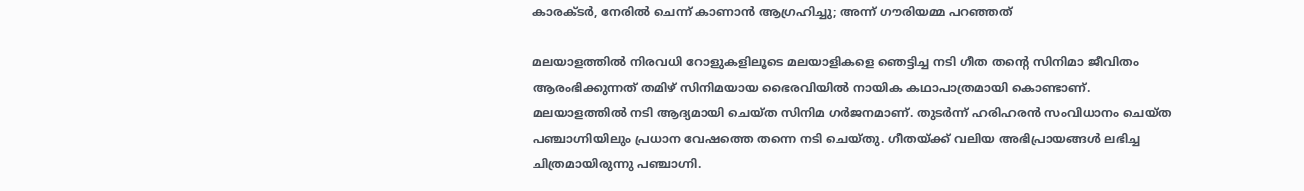കാരക്ടര്‍, നേരില്‍ ചെന്ന് കാണാന്‍ ആഗ്രഹിച്ചു; അന്ന് ഗൗരിയമ്മ പറഞ്ഞത്

മലയാളത്തില്‍ നിരവധി റോളുകളിലൂടെ മലയാളികളെ ഞെട്ടിച്ച നടി ഗീത തന്റെ സിനിമാ ജീവിതം ആരംഭിക്കുന്നത് തമിഴ് സിനിമയായ ഭൈരവിയില്‍ നായിക കഥാപാത്രമായി കൊണ്ടാണ്. മലയാളത്തില്‍ നടി ആദ്യമായി ചെയ്ത സിനിമ ഗര്‍ജനമാണ്. തുടര്‍ന്ന് ഹരിഹരന്‍ സംവിധാനം ചെയ്ത പഞ്ചാഗ്നിയിലും പ്രധാന വേഷത്തെ തന്നെ നടി ചെയ്തു. ഗീതയ്ക്ക് വലിയ അഭിപ്രായങ്ങള്‍ ലഭിച്ച ചിത്രമായിരുന്നു പഞ്ചാഗ്നി.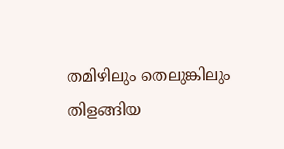തമിഴിലും തെലുങ്കിലും തിളങ്ങിയ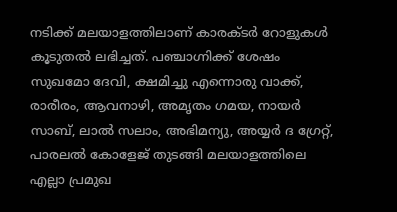നടിക്ക് മലയാളത്തിലാണ് കാരക്ടര്‍ റോളുകള്‍ കൂടുതല്‍ ലഭിച്ചത്. പഞ്ചാഗ്നിക്ക് ശേഷം സുഖമോ ദേവി, ക്ഷമിച്ചു എന്നൊരു വാക്ക്, രാരീരം, ആവനാഴി, അമൃതം ഗമയ, നായര്‍ സാബ്, ലാല്‍ സലാം, അഭിമന്യു, അയ്യര്‍ ദ ഗ്രേറ്റ്, പാരലല്‍ കോളേജ് തുടങ്ങി മലയാളത്തിലെ എല്ലാ പ്രമുഖ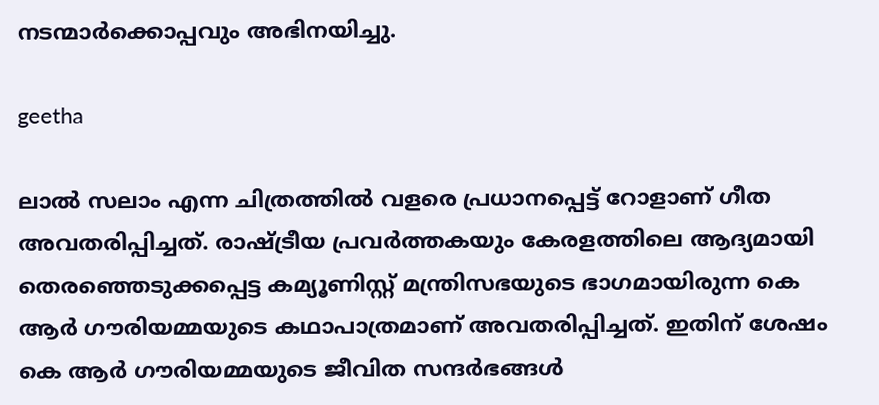നടന്മാര്‍ക്കൊപ്പവും അഭിനയിച്ചു.

geetha

ലാല്‍ സലാം എന്ന ചിത്രത്തില്‍ വളരെ പ്രധാനപ്പെട്ട് റോളാണ് ഗീത അവതരിപ്പിച്ചത്. രാഷ്ട്രീയ പ്രവര്‍ത്തകയും കേരളത്തിലെ ആദ്യമായി തെരഞ്ഞെടുക്കപ്പെട്ട കമ്യൂണിസ്റ്റ് മന്ത്രിസഭയുടെ ഭാഗമായിരുന്ന കെ ആര്‍ ഗൗരിയമ്മയുടെ കഥാപാത്രമാണ് അവതരിപ്പിച്ചത്. ഇതിന് ശേഷം കെ ആര്‍ ഗൗരിയമ്മയുടെ ജീവിത സന്ദര്‍ഭങ്ങള്‍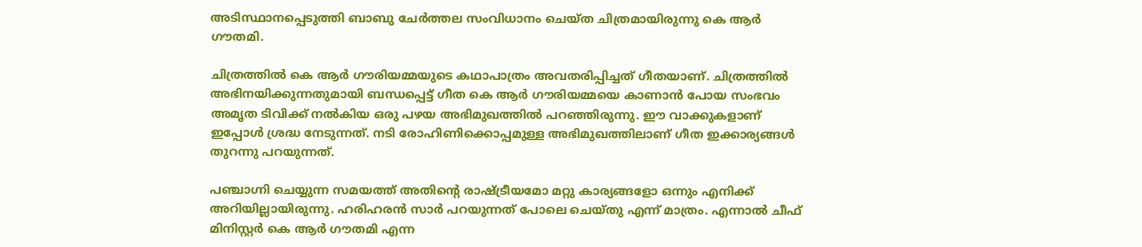അടിസ്ഥാനപ്പെടുത്തി ബാബു ചേര്‍ത്തല സംവിധാനം ചെയ്ത ചിത്രമായിരുന്നു കെ ആര്‍ ഗൗതമി.

ചിത്രത്തില്‍ കെ ആര്‍ ഗൗരിയമ്മയുടെ കഥാപാത്രം അവതരിപ്പിച്ചത് ഗീതയാണ്. ചിത്രത്തില്‍ അഭിനയിക്കുന്നതുമായി ബന്ധപ്പെട്ട് ഗീത കെ ആര്‍ ഗൗരിയമ്മയെ കാണാന്‍ പോയ സംഭവം അമൃത ടിവിക്ക് നല്‍കിയ ഒരു പഴയ അഭിമുഖത്തില്‍ പറഞ്ഞിരുന്നു. ഈ വാക്കുകളാണ് ഇപ്പോള്‍ ശ്രദ്ധ നേടുന്നത്. നടി രോഹിണിക്കൊപ്പമുള്ള അഭിമുഖത്തിലാണ് ഗീത ഇക്കാര്യങ്ങള്‍ തുറന്നു പറയുന്നത്.

പഞ്ചാഗ്നി ചെയ്യുന്ന സമയത്ത് അതിന്റെ രാഷ്ട്രീയമോ മറ്റു കാര്യങ്ങളോ ഒന്നും എനിക്ക് അറിയില്ലായിരുന്നു. ഹരിഹരന്‍ സാര്‍ പറയുന്നത് പോലെ ചെയ്തു എന്ന് മാത്രം. എന്നാല്‍ ചീഫ് മിനിസ്റ്റര്‍ കെ ആര്‍ ഗൗതമി എന്ന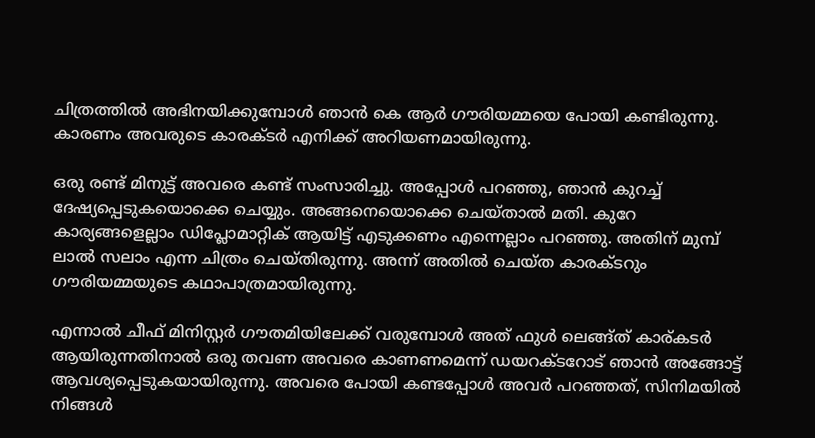ചിത്രത്തില്‍ അഭിനയിക്കുമ്പോള്‍ ഞാന്‍ കെ ആര്‍ ഗൗരിയമ്മയെ പോയി കണ്ടിരുന്നു. കാരണം അവരുടെ കാരക്ടര്‍ എനിക്ക് അറിയണമായിരുന്നു.

ഒരു രണ്ട് മിനുട്ട് അവരെ കണ്ട് സംസാരിച്ചു. അപ്പോള്‍ പറഞ്ഞു, ഞാന്‍ കുറച്ച് ദേഷ്യപ്പെടുകയൊക്കെ ചെയ്യും. അങ്ങനെയൊക്കെ ചെയ്താല്‍ മതി. കുറേ കാര്യങ്ങളെല്ലാം ഡിപ്ലോമാറ്റിക് ആയിട്ട് എടുക്കണം എന്നെല്ലാം പറഞ്ഞു. അതിന് മുമ്പ് ലാല്‍ സലാം എന്ന ചിത്രം ചെയ്തിരുന്നു. അന്ന് അതില്‍ ചെയ്ത കാരക്ടറും ഗൗരിയമ്മയുടെ കഥാപാത്രമായിരുന്നു.

എന്നാല്‍ ചീഫ് മിനിസ്റ്റര്‍ ഗൗതമിയിലേക്ക് വരുമ്പോള്‍ അത് ഫുള്‍ ലെങ്ങ്ത് കാര്കടര്‍ ആയിരുന്നതിനാല്‍ ഒരു തവണ അവരെ കാണണമെന്ന് ഡയറക്ടറോട് ഞാന്‍ അങ്ങോട്ട് ആവശ്യപ്പെടുകയായിരുന്നു. അവരെ പോയി കണ്ടപ്പോള്‍ അവര്‍ പറഞ്ഞത്, സിനിമയില്‍ നിങ്ങള്‍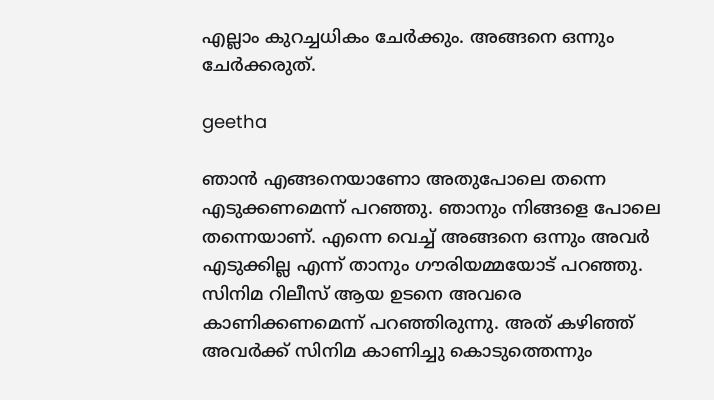എല്ലാം കുറച്ചധികം ചേര്‍ക്കും. അങ്ങനെ ഒന്നും ചേര്‍ക്കരുത്.

geetha

ഞാന്‍ എങ്ങനെയാണോ അതുപോലെ തന്നെ എടുക്കണമെന്ന് പറഞ്ഞു. ഞാനും നിങ്ങളെ പോലെ തന്നെയാണ്. എന്നെ വെച്ച് അങ്ങനെ ഒന്നും അവര്‍ എടുക്കില്ല എന്ന് താനും ഗൗരിയമ്മയോട് പറഞ്ഞു. സിനിമ റിലീസ് ആയ ഉടനെ അവരെ കാണിക്കണമെന്ന് പറഞ്ഞിരുന്നു. അത് കഴിഞ്ഞ് അവര്‍ക്ക് സിനിമ കാണിച്ചു കൊടുത്തെന്നും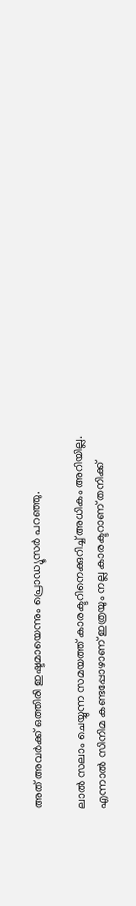അത് അവര്‍ക്ക് ഒത്തിരി ഇഷ്ടമായെന്നും പ്രൊഡ്യൂസര്‍ പറഞ്ഞു.

ലാല്‍ സലാം ചെയ്യുന്ന സമയത്ത് കാരക്ടറിനെക്കുറിച്ച് അധികം അറിയില്ല. എന്നാല്‍ സിനിമ കണ്ടപ്പോഴാണ് ഇത്രയും നല്ല കാരക്ടറാണ് തനിക്ക്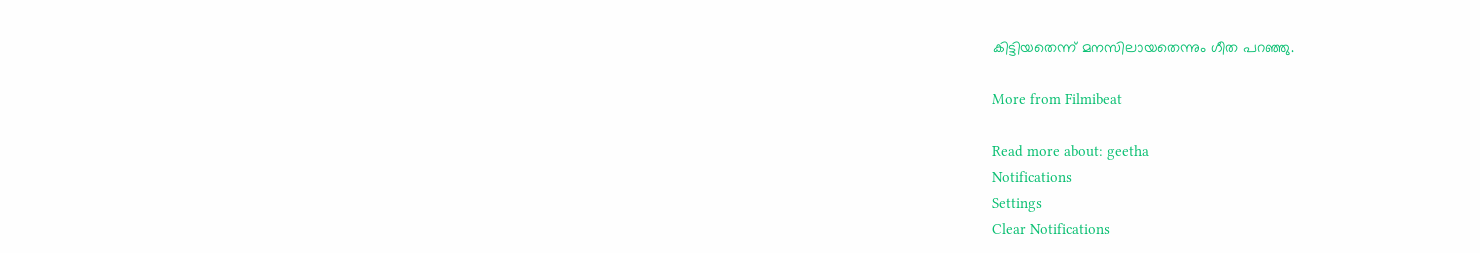കിട്ടിയതെന്ന് മനസിലായതെന്നും ഗീത പറഞ്ഞു.

More from Filmibeat

Read more about: geetha
Notifications
Settings
Clear Notifications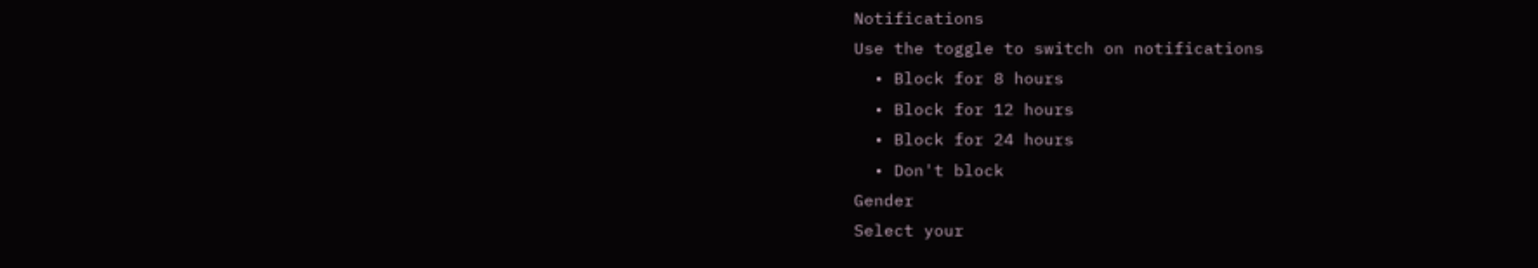Notifications
Use the toggle to switch on notifications
  • Block for 8 hours
  • Block for 12 hours
  • Block for 24 hours
  • Don't block
Gender
Select your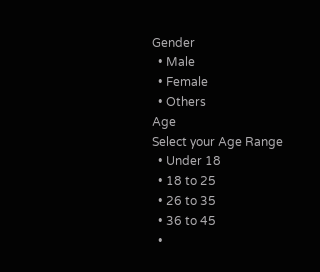Gender
  • Male
  • Female
  • Others
Age
Select your Age Range
  • Under 18
  • 18 to 25
  • 26 to 35
  • 36 to 45
  •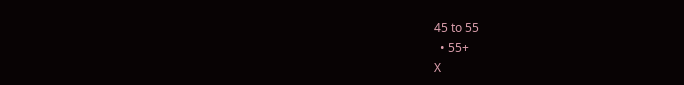45 to 55
  • 55+
X